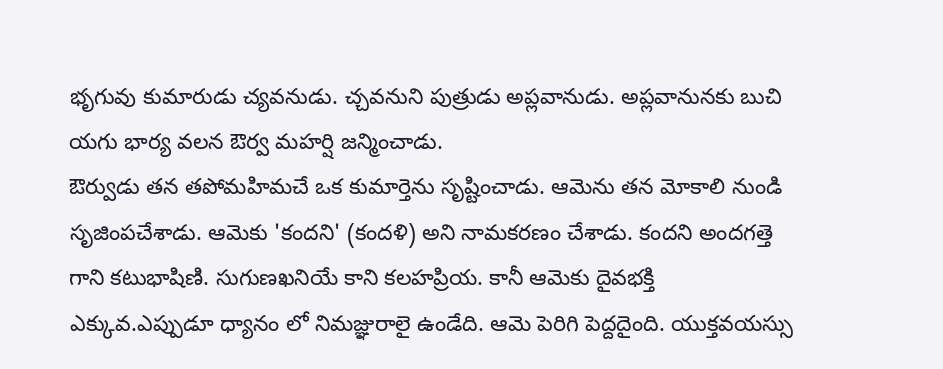భృగువు కుమారుడు చ్యవనుడు. చ్చవనుని పుత్రుడు అప్లవానుడు. అప్లవానునకు బుచి యగు భార్య వలన ఔర్వ మహర్షి జన్మించాడు.
ఔర్వుడు తన తపోమహిమచే ఒక కుమార్తెను సృష్టించాడు. ఆమెను తన మోకాలి నుండి సృజింపచేశాడు. ఆమెకు 'కందని' (కందళి) అని నామకరణం చేశాడు. కందని అందగత్తె గాని కటుభాషిణి. సుగుణఖనియే కాని కలహప్రియ. కానీ ఆమెకు దైవభక్తి ఎక్కువ.ఎప్పుడూ ధ్యానం లో నిమజ్ఞురాలై ఉండేది. ఆమె పెరిగి పెద్దదైంది. యుక్తవయస్సు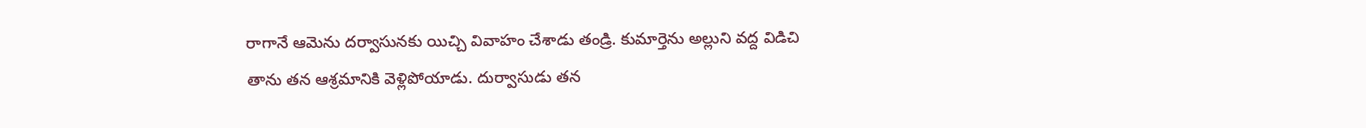రాగానే ఆమెను దర్వాసునకు యిచ్చి వివాహం చేశాడు తండ్రి. కుమార్తెను అల్లుని వద్ద విడిచి తాను తన ఆశ్రమానికి వెళ్లిపోయాడు. దుర్వాసుడు తన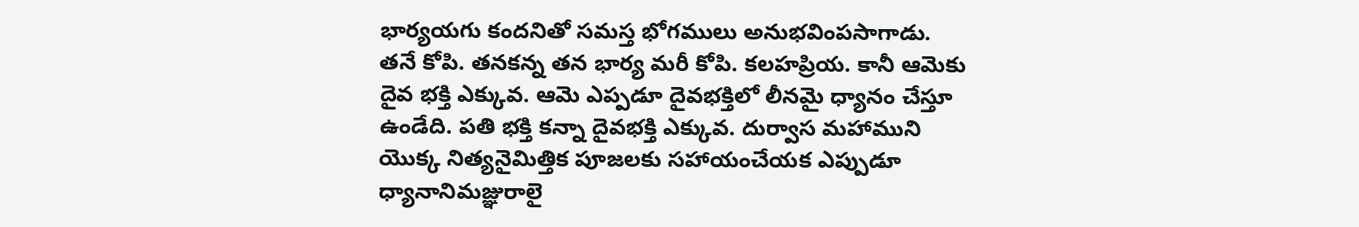భార్యయగు కందనితో సమస్త భోగములు అనుభవింపసాగాడు. తనే కోపి. తనకన్న తన భార్య మరీ కోపి. కలహప్రియ. కానీ ఆమెకు దైవ భక్తి ఎక్కువ. ఆమె ఎప్పడూ దైవభక్తిలో లీనమై ధ్యానం చేస్తూ ఉండేది. పతి భక్తి కన్నా దైవభక్తి ఎక్కువ. దుర్వాస మహాముని యొక్క నిత్యనైమిత్తిక పూజలకు సహాయంచేయక ఎప్పుడూ ధ్యానానిమజ్ఞురాలై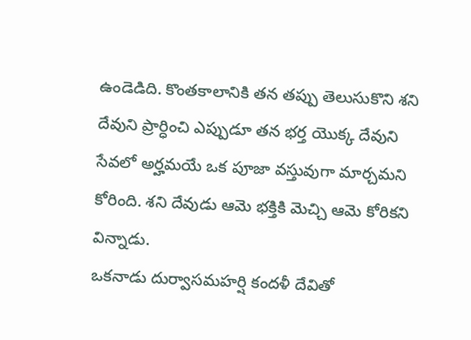ఉండెడిది. కొంతకాలానికి తన తప్పు తెలుసుకొని శని దేవుని ప్రార్ధించి ఎప్పుడూ తన భర్త యొక్క దేవుని సేవలో అర్హమయే ఒక పూజా వస్తువుగా మార్చమని కోరింది. శని దేవుడు ఆమె భక్తికి మెచ్చి ఆమె కోరికని విన్నాడు.
ఒకనాడు దుర్వాసమహర్షి కందళీ దేవితో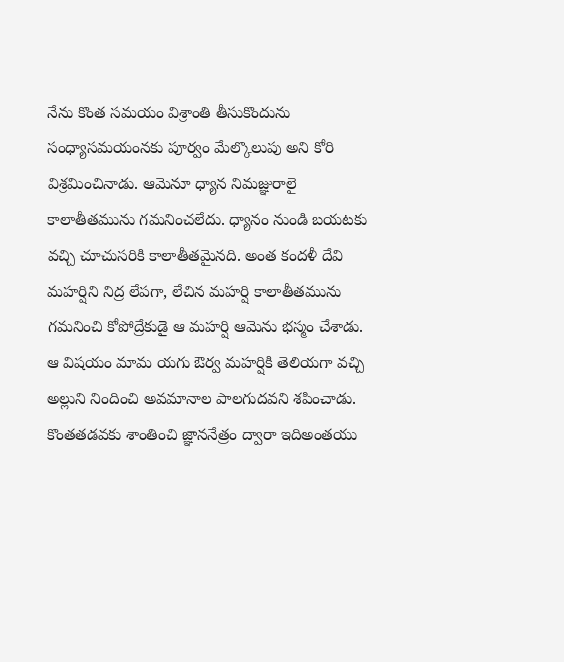నేను కొంత సమయం విశ్రాంతి తీసుకొందును సంధ్యాసమయంనకు పూర్వం మేల్కొలుపు అని కోరి విశ్రమించినాడు. ఆమెనూ ధ్యాన నిమజ్ఞురాలై కాలాతీతమును గమనించలేదు. ధ్యానం నుండి బయటకు వచ్చి చూచుసరికి కాలాతీతమైనది. అంత కందళీ దేవి మహర్షిని నిద్ర లేపగా, లేచిన మహర్షి కాలాతీతమును గమనించి కోపోద్రేకుడై ఆ మహర్షి ఆమెను భస్మం చేశాడు. ఆ విషయం మామ యగు ఔర్వ మహర్షికి తెలియగా వచ్చి అల్లుని నిందించి అవమానాల పాలగుదవని శపించాడు.
కొంతతడవకు శాంతించి జ్ఞాననేత్రం ద్వారా ఇదిఅంతయు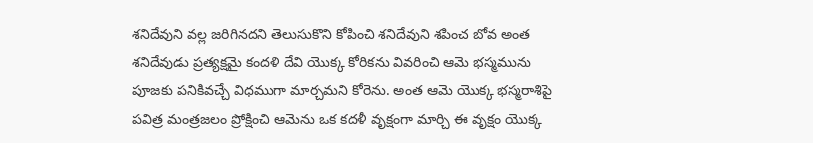శనిదేవుని వల్ల జరిగినదని తెలుసుకొని కోపించి శనిదేవుని శపించ బోవ అంత శనిదేవుడు ప్రత్యక్షమై కందళి దేవి యొక్క కోరికను వివరించి ఆమె భస్మమును పూజకు పనికివచ్చే విధముగా మార్చమని కోరెను. అంత ఆమె యొక్క భస్మరాశిపై పవిత్ర మంత్రజలం ప్రోక్షించి ఆమెను ఒక కదళీ వృక్షంగా మార్చి ఈ వృక్షం యొక్క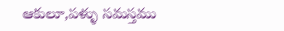ఆకులూ,పళ్ళు సమస్తము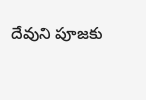దేవుని పూజకు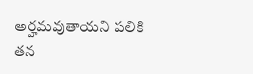అర్హమవుతాయని పలికి తన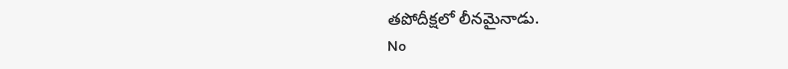తపోదీక్షలో లీనమైనాడు.
No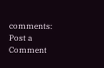comments:
Post a Comment